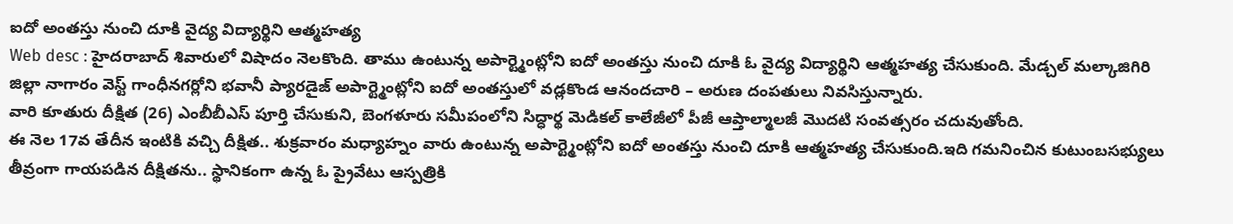ఐదో అంతస్తు నుంచి దూకి వైద్య విద్యార్థిని ఆత్మహత్య
Web desc : హైదరాబాద్ శివారులో విషాదం నెలకొంది. తాము ఉంటున్న అపార్ట్మెంట్లోని ఐదో అంతస్తు నుంచి దూకి ఓ వైద్య విద్యార్థిని ఆత్మహత్య చేసుకుంది. మేడ్చల్ మల్కాజిగిరి జిల్లా నాగారం వెస్ట్ గాంధీనగర్లోని భవానీ ప్యారడైజ్ అపార్ట్మెంట్లోని ఐదో అంతస్తులో వడ్లకొండ ఆనందచారి – అరుణ దంపతులు నివసిస్తున్నారు.
వారి కూతురు దీక్షిత (26) ఎంబీబీఎస్ పూర్తి చేసుకుని, బెంగళూరు సమీపంలోని సిద్ధార్థ మెడికల్ కాలేజీలో పీజీ ఆప్తాల్మాలజీ మొదటి సంవత్సరం చదువుతోంది.
ఈ నెల 17వ తేదీన ఇంటికి వచ్చి దీక్షిత.. శుక్రవారం మధ్యాహ్నం వారు ఉంటున్న అపార్ట్మెంట్లోని ఐదో అంతస్తు నుంచి దూకి ఆత్మహత్య చేసుకుంది.ఇది గమనించిన కుటుంబసభ్యులు తీవ్రంగా గాయపడిన దీక్షితను.. స్థానికంగా ఉన్న ఓ ప్రైవేటు ఆస్పత్రికి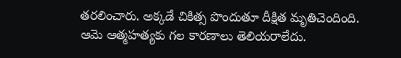తరలించారు. అక్కడే చికిత్స పొందుతూ దీక్షిత మృతిచెందింది.
ఆమె ఆత్మహత్యకు గల కారణాలు తెలియరాలేదు.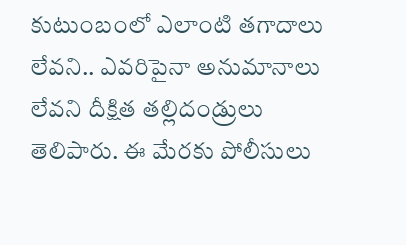కుటుంబంలో ఎలాంటి తగాదాలు లేవని.. ఎవరిపైనా అనుమానాలు లేవని దీక్షిత తల్లిదండ్రులు తెలిపారు. ఈ మేరకు పోలీసులు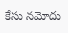కేసు నమోదు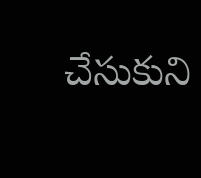చేసుకుని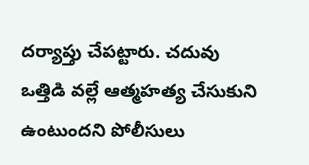దర్యాప్తు చేపట్టారు. చదువు ఒత్తిడి వల్లే ఆత్మహత్య చేసుకుని ఉంటుందని పోలీసులు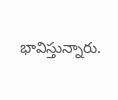భావిస్తున్నారు.